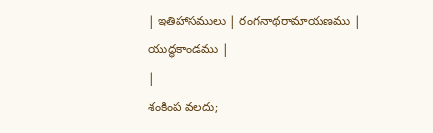| ఇతిహాసములు | రంగనాథరామాయణము | యుద్ధకాండము |
|
శంకింప వలదు;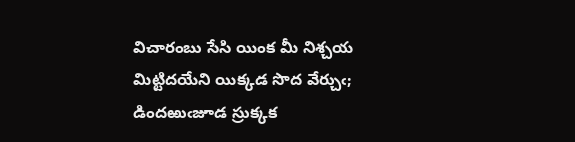విచారంబు సేసి యింక మీ నిశ్చయ మిట్టిదయేని యిక్కడ సొద వేర్చుఁ; డిందఱుఁజూడ స్రుక్కక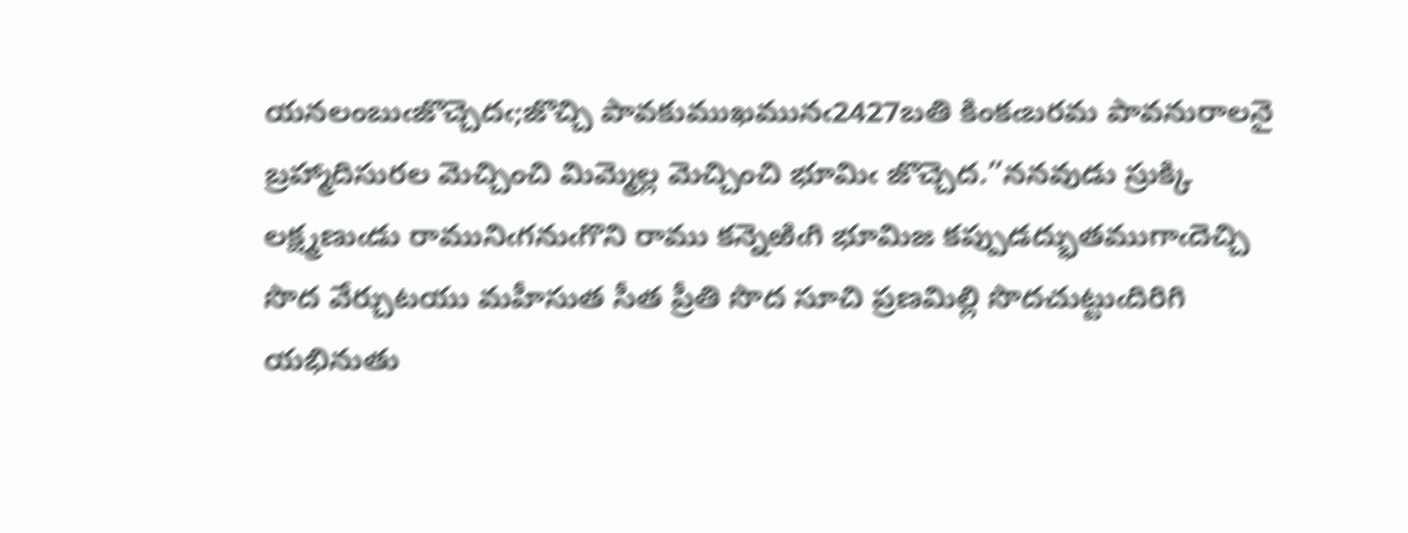యనలంబుఁజొచ్చెదఁ;జొచ్చి పావకుముఖమునఁ2427బతి కింకఁబరమ పావనురాలనై బ్రహ్మాదిసురల మెచ్చించి మిమ్మెల్ల మెచ్చించి భూమిఁ జొచ్చెద.”ననవుడు స్రుక్కి లక్ష్మణుఁడు రామునిఁగనుఁగొని రాము కన్నెఱిఁగి భూమిజ కప్పుడద్భుతముగాఁదెచ్చి సొద వేర్చుటయు మహీసుత సీత ప్రీతి సొద సూచి ప్రణమిల్లి సొదచుట్టుఁదిరిగి యభినుతు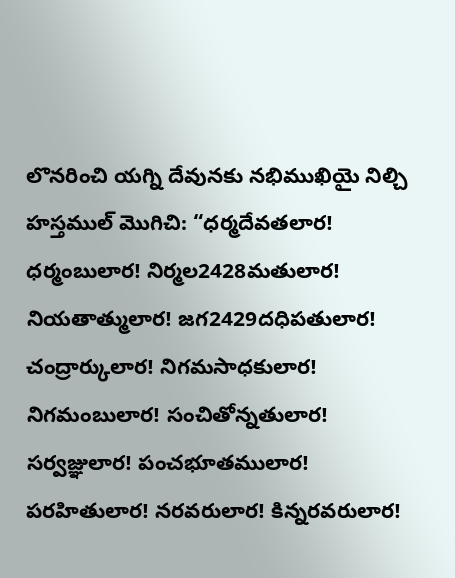లొనరించి యగ్ని దేవునకు నభిముఖియై నిల్చి హస్తముల్ మొగిచి: “ధర్మదేవతలార! ధర్మంబులార! నిర్మల2428మతులార! నియతాత్ములార! జగ2429దధిపతులార! చంద్రార్కులార! నిగమసాధకులార! నిగమంబులార! సంచితోన్నతులార! సర్వజ్ఞులార! పంచభూతములార! పరహితులార! నరవరులార! కిన్నరవరులార!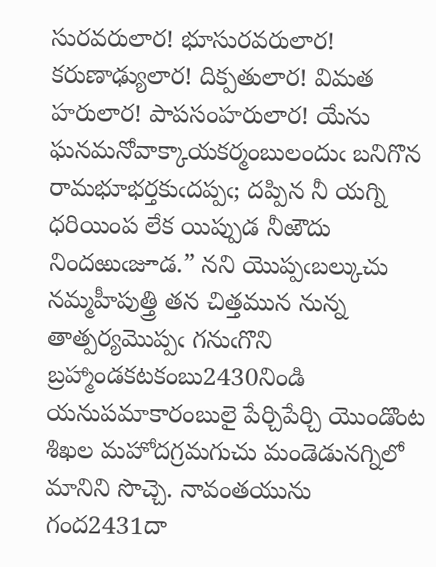సురవరులార! భూసురవరులార! కరుణాఢ్యులార! దిక్పతులార! విమత హరులార! పాపసంహరులార! యేను ఘనమనోవాక్కాయకర్మంబులందుఁ బనిగొన రామభూభర్తకుఁదప్పఁ; దప్పిన నీ యగ్ని ధరియింప లేక యిప్పుడ నీఱౌదు నిందఱుఁజూడ.” నని యొప్పఁబల్కుచు నమ్మహీపుత్త్రి తన చిత్తమున నున్న తాత్పర్యమొప్పఁ గనుఁగొని బ్రహ్మాండకటకంబు2430నిండి యనుపమాకారంబులై పేర్చిపేర్చి యొండొంట శిఖల మహోదగ్రమగుచు మండెడునగ్నిలో మానిని సొచ్చె. నావంతయును గంద2431దా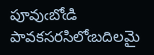పూవుఁబోఁడి పావకసరసిలోఁబదిలమై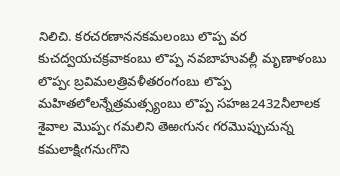నిలిచి. కరచరణాననకమలంబు లొప్ప వర కుచద్వయచక్రవాకంబు లొప్ప నవబాహువల్లీ మృణాళంబు లొప్పఁ బ్రవిమలత్రివళీతరంగంబు లొప్ప మహితలోలన్నేత్రమత్స్యంబు లొప్ప సహజ2432నీలాలక శైవాల మొప్పఁ గమలిని తెఱఁగునఁ గరమొప్పుచున్న కమలాక్షిఁగనుఁగొని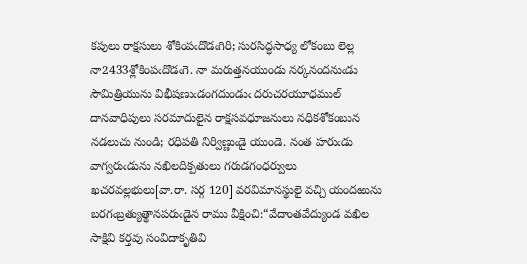కపులు రాక్షసులు శోకింపఁదొడఁగిరి; సురసిద్ధసాధ్య లోకంబు లెల్ల నా2433శ్లోకింపఁదొడఁగె. నా మరుత్తనయుండు నర్కనందనుఁడు సౌమిత్రియును విభీషణుఁడంగదుండుఁ దరుచరయూధముల్ దానవాధిపులు సరమాదులైన రాక్షసవధూజనులు నధికశోకంబున నడలుచు నుండి; రధిపతి నిర్విణ్ణుఁడై యుండె. నంత హరుఁడు వాగ్వరుఁడును నఖిలదిక్పతులు గరుడగంధర్వులు ఖచరవల్లభులు[వా.రా. సర్గ 120] వరవిమానస్థులై వచ్చి యందఱును బరగఁబ్రత్యుత్థానపరుఁడైన రాము వీక్షించి:“వేదాంతవేద్యుండ వఖిల సాక్షివి కర్తవు సంవిదాకృతివి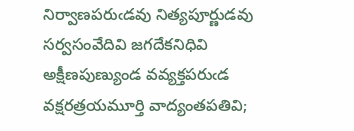నిర్వాణపరుఁడవు నిత్యపూర్ణుడవు సర్వసంవేదివి జగదేకనిధివి అక్షీణపుణ్యుండ వవ్యక్తపరుఁడ వక్షరత్రయమూర్తి వాద్యంతపతివి;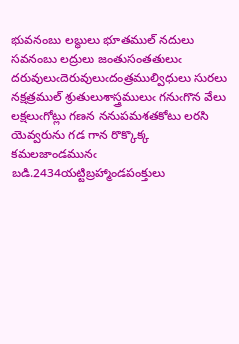భువనంబు లబ్ధులు భూతముల్ నదులు సవనంబు లద్రులు జంతుసంతతులుఁ దరువులుఁదెరువులుఁదంత్రముల్విధులు సురలు నక్షత్రముల్ శ్రుతులుశాస్త్రములుఁ గనుఁగొన వేలు లక్షలుఁగోట్లు గణన ననుపమశతకోటు లరసి యెవ్వరును గడ గాన రొక్కొక్క కమలజాండమునఁ బడి.2434యట్టిబ్రహ్మాండపంక్తులు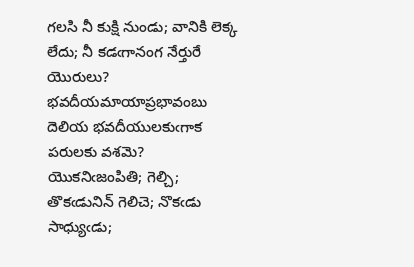గలసి నీ కుక్షి నుండు; వానికి లెక్క లేదు; నీ కడఁగానంగ నేర్తురే యొరులు? భవదీయమాయాప్రభావంబు దెలియ భవదీయులకుఁగాక పరులకు వశమె? యొకనిఁజంపితి; గెల్చి; తొకఁడునిన్ గెలిచె; నొకఁడు సాధ్యుఁడు;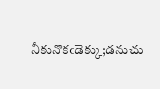నీకునొకఁడెక్కు;డనుచు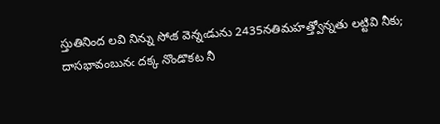స్తుతినింద లవి నిన్ను సోఁక వెన్నఁడును 2435నతిమహత్త్వోన్నతు లట్టివి నీకు; దాసభావంబునఁ దక్క నొండొకట నీ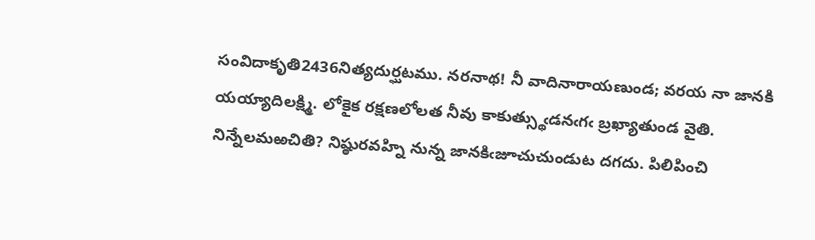సంవిదాకృతి2436నిత్యదుర్ఘటము. నరనాథ! నీ వాదినారాయణుండ; వరయ నా జానకి యయ్యాదిలక్ష్మి. లోకైక రక్షణలోలత నీవు కాకుత్స్థుఁడనఁగఁ బ్రఖ్యాతుండ వైతి. నిన్నేలమఱచితి? నిష్ఠురవహ్ని నున్న జానకిఁజూచుచుండుట దగదు. పిలిపించి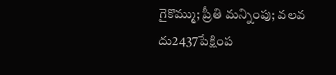గైకొమ్ము; ప్రీతి మన్నింపు; వలవ దు2437పేక్షింప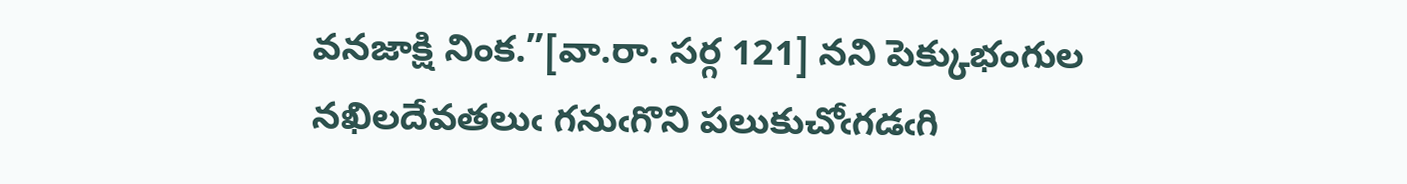వనజాక్షి నింక.”[వా.రా. సర్గ 121] నని పెక్కుభంగుల నఖిలదేవతలుఁ గనుఁగొని పలుకుచోఁగడఁగి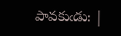పావకుఁడు: |